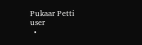Pukaar Petti
user
  •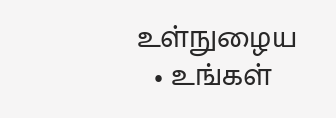உள்நுழைய
  • உங்கள்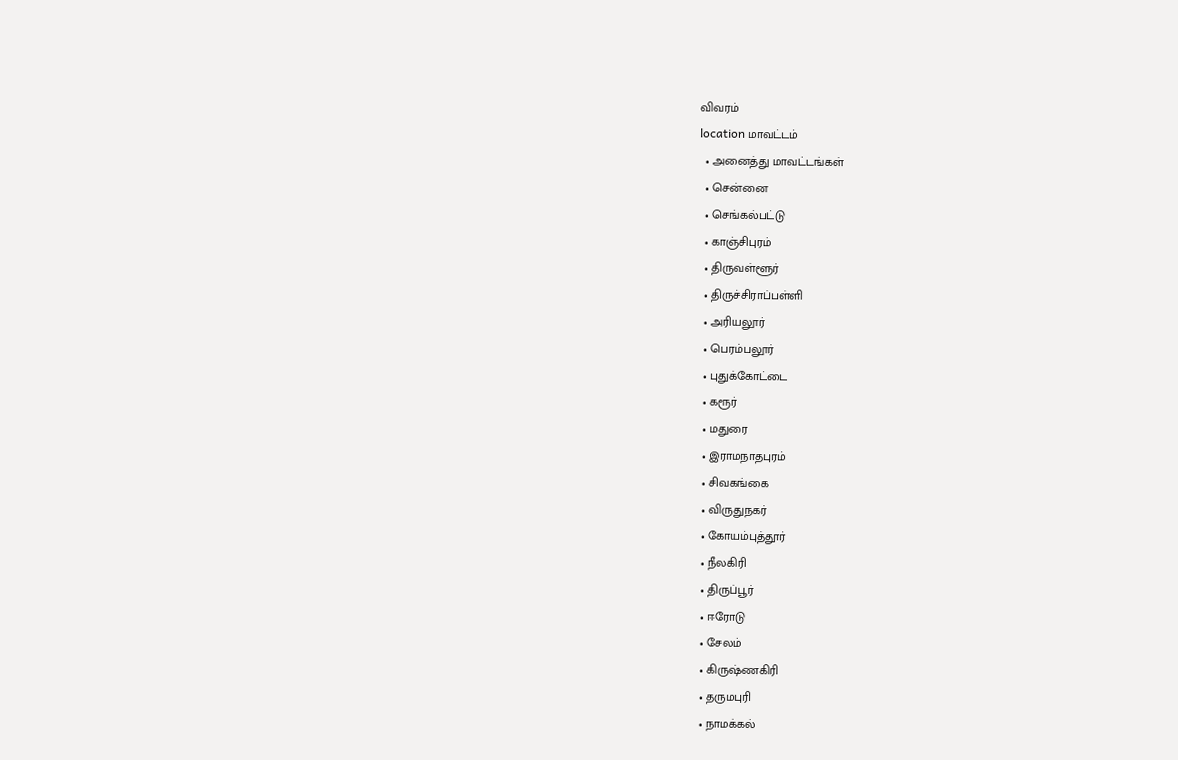விவரம்
location மாவட்டம்
  • அனைத்து மாவட்டங்கள்
  • சென்னை
  • செங்கல்பட்டு
  • காஞ்சிபுரம்
  • திருவள்ளூர்
  • திருச்சிராப்பள்ளி
  • அரியலூர்
  • பெரம்பலூர்
  • புதுக்கோட்டை
  • கரூர்
  • மதுரை
  • இராமநாதபுரம்
  • சிவகங்கை
  • விருதுநகர்
  • கோயம்புத்தூர்
  • நீலகிரி
  • திருப்பூர்
  • ஈரோடு
  • சேலம்
  • கிருஷ்ணகிரி
  • தருமபுரி
  • நாமக்கல்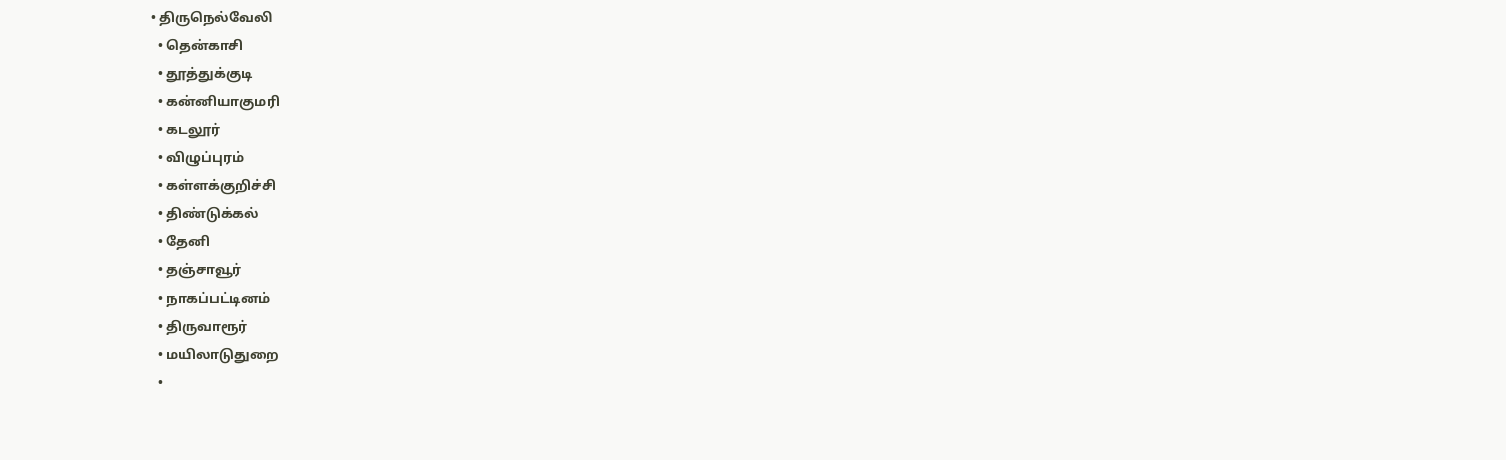• திருநெல்வேலி
  • தென்காசி
  • தூத்துக்குடி
  • கன்னியாகுமரி
  • கடலூர்
  • விழுப்புரம்
  • கள்ளக்குறிச்சி
  • திண்டுக்கல்
  • தேனி
  • தஞ்சாவூர்
  • நாகப்பட்டினம்
  • திருவாரூர்
  • மயிலாடுதுறை
  •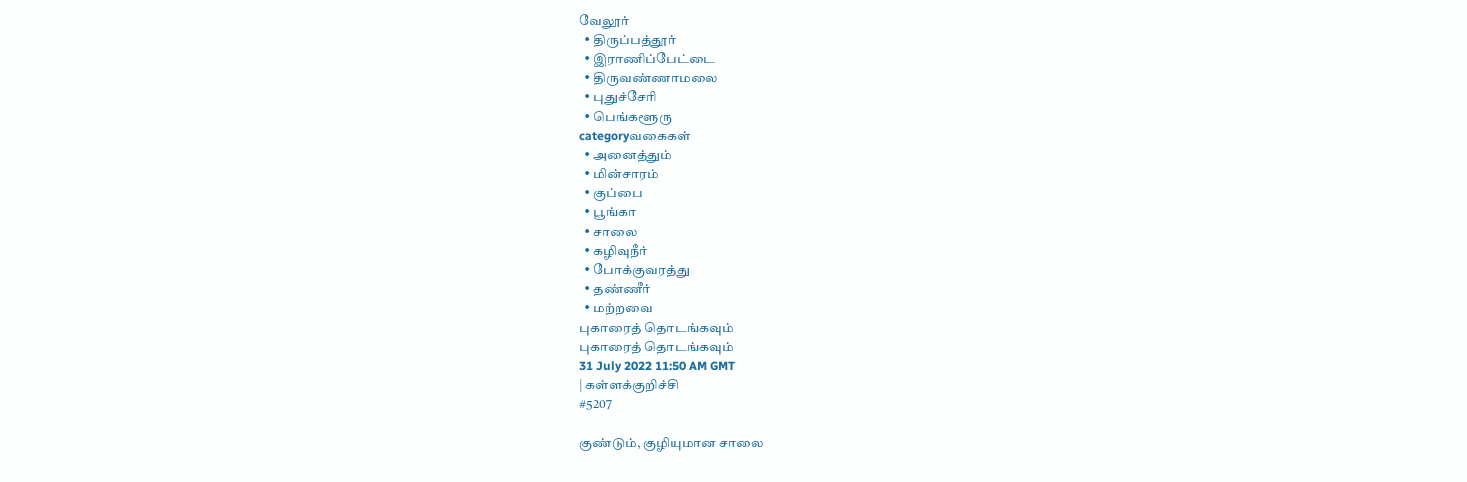வேலூர்
  • திருப்பத்தூர்
  • இராணிப்பேட்டை
  • திருவண்ணாமலை
  • புதுச்சேரி
  • பெங்களூரு
categoryவகைகள்
  • அனைத்தும்
  • மின்சாரம்
  • குப்பை
  • பூங்கா
  • சாலை
  • கழிவுநீர்
  • போக்குவரத்து
  • தண்ணீர்
  • மற்றவை
புகாரைத் தொடங்கவும்
புகாரைத் தொடங்கவும்
31 July 2022 11:50 AM GMT
| கள்ளக்குறிச்சி
#5207

குண்டும், குழியுமான சாலை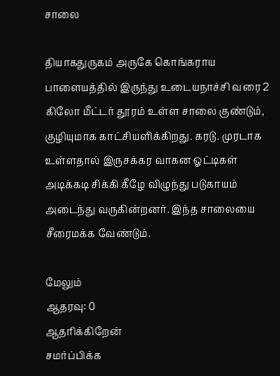சாலை

தியாகதுருகம் அருகே கொங்கராய பாளையத்தில் இருந்து உடையநாச்சி வரை 2 கிலோ மீட்டர் தூரம் உள்ள சாலை குண்டும், குழியுமாக காட்சியளிக்கிறது. கரடு. முரடாக உள்ளதால் இருசக்கர வாகன ஓட்டிகள் அடிக்கடி சிக்கி கீழே விழுந்து படுகாயம் அடைந்து வருகின்றனர். இந்த சாலையை சீரைமக்க வேண்டும்.

மேலும்
ஆதரவு: 0
ஆதரிக்கிறேன்
சமர்ப்பிக்க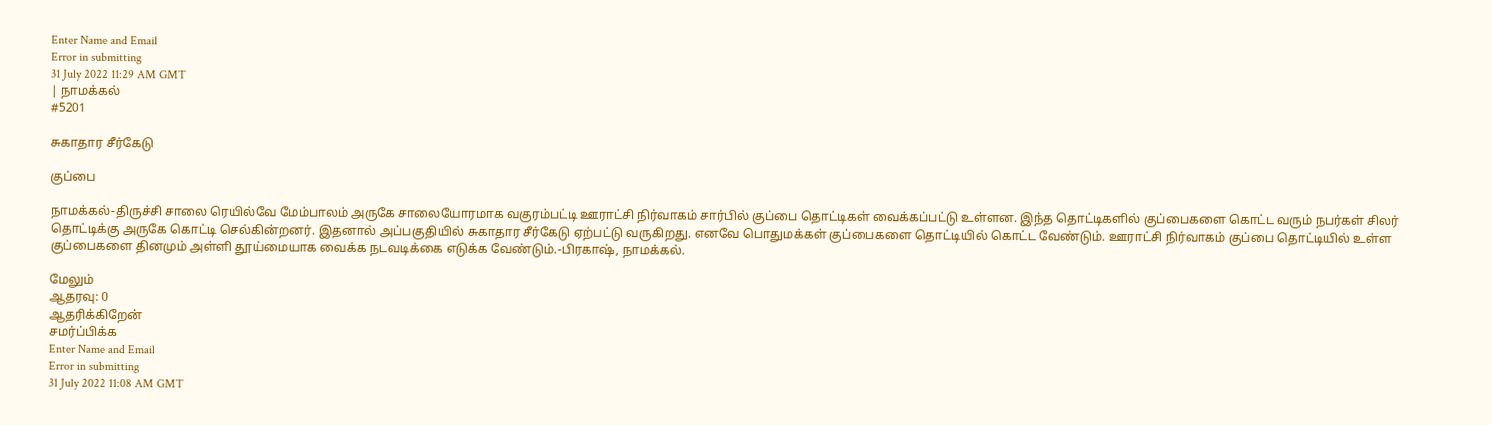Enter Name and Email
Error in submitting
31 July 2022 11:29 AM GMT
| நாமக்கல்
#5201

சுகாதார சீர்கேடு

குப்பை

நாமக்கல்-திருச்சி சாலை ரெயில்வே மேம்பாலம் அருகே சாலையோரமாக வகுரம்பட்டி ஊராட்சி நிர்வாகம் சார்பில் குப்பை தொட்டிகள் வைக்கப்பட்டு உள்ளன. இந்த தொட்டிகளில் குப்பைகளை கொட்ட வரும் நபர்கள் சிலர் தொட்டிக்கு அருகே கொட்டி செல்கின்றனர். இதனால் அப்பகுதியில் சுகாதார சீர்கேடு ஏற்பட்டு வருகிறது. எனவே பொதுமக்கள் குப்பைகளை தொட்டியில் கொட்ட வேண்டும். ஊராட்சி நிர்வாகம் குப்பை தொட்டியில் உள்ள குப்பைகளை தினமும் அள்ளி தூய்மையாக வைக்க நடவடிக்கை எடுக்க வேண்டும்.-பிரகாஷ், நாமக்கல்.

மேலும்
ஆதரவு: 0
ஆதரிக்கிறேன்
சமர்ப்பிக்க
Enter Name and Email
Error in submitting
31 July 2022 11:08 AM GMT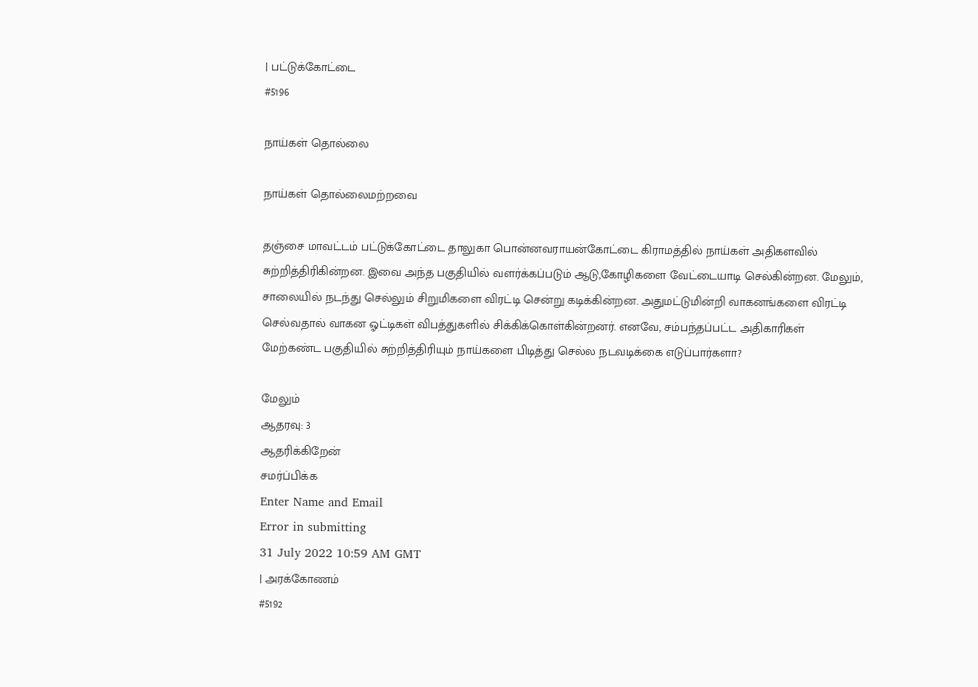| பட்டுக்கோட்டை
#5196

நாய்கள் தொல்லை

நாய்கள் தொல்லைமற்றவை

தஞ்சை மாவட்டம் பட்டுக்கோட்டை தாலுகா பொன்னவராயன்கோட்டை கிராமத்தில் நாய்கள் அதிகளவில் சுற்றித்திரிகின்றன. இவை அந்த பகுதியில் வளர்க்கப்படும் ஆடு,கோழிகளை வேட்டையாடி செல்கின்றன. மேலும், சாலையில் நடந்து செல்லும் சிறுமிகளை விரட்டி சென்று கடிக்கின்றன. அதுமட்டுமின்றி வாகனங்களை விரட்டி செல்வதால் வாகன ஓட்டிகள் விபத்துகளில் சிக்கிக்கொள்கின்றனர். எனவே, சம்பந்தப்பட்ட அதிகாரிகள் மேற்கண்ட பகுதியில் சுற்றித்திரியும் நாய்களை பிடித்து செல்ல நடவடிக்கை எடுப்பார்களா?

மேலும்
ஆதரவு: 3
ஆதரிக்கிறேன்
சமர்ப்பிக்க
Enter Name and Email
Error in submitting
31 July 2022 10:59 AM GMT
| அரக்கோணம்
#5192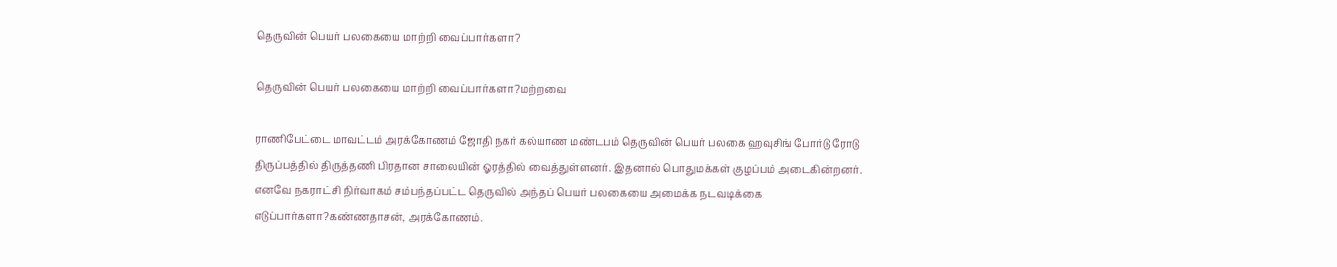தெருவின் பெயர் பலகையை மாற்றி வைப்பார்களா?

தெருவின் பெயர் பலகையை மாற்றி வைப்பார்களா?மற்றவை

ராணிபேட்டை மாவட்டம் அரக்கோணம் ஜோதி நகர் கல்யாண மண்டபம் தெருவின் பெயர் பலகை ஹவுசிங் போர்டு ரோடு திருப்பத்தில் திருத்தணி பிரதான சாலையின் ஓரத்தில் வைத்துள்ளனர். இதனால் பொதுமக்கள் குழப்பம் அடைகின்றனர். எனவே நகராட்சி நிர்வாகம் சம்பந்தப்பட்ட தெருவில் அந்தப் பெயர் பலகையை அமைக்க நடவடிக்கை எடுப்பார்களா?கண்ணதாசன், அரக்கோணம்.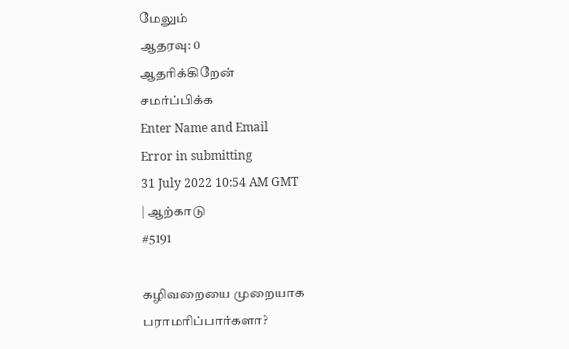மேலும்
ஆதரவு: 0
ஆதரிக்கிறேன்
சமர்ப்பிக்க
Enter Name and Email
Error in submitting
31 July 2022 10:54 AM GMT
| ஆற்காடு
#5191

கழிவறையை முறையாக பராமரிப்பார்களா?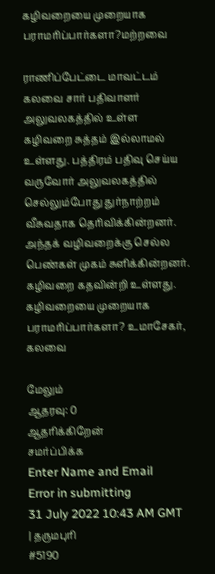கழிவறையை முறையாக பராமரிப்பார்களா?மற்றவை

ராணிப்பேட்டை மாவட்டம் கலவை சார் பதிவாளர் அலுவலகத்தில் உள்ள கழிவறை சுத்தம் இல்லாமல் உள்ளது. பத்திரம் பதிவு செய்ய வருவோர் அலுவலகத்தில் செல்லும்போது துர்நாற்றம் வீசுவதாக தெரிவிக்கின்றனர். அந்தக் வழிவறைக்கு செல்ல பெண்கள் முகம் சுளிக்கின்றனர். கழிவறை கதவின்றி உள்ளது. கழிவறையை முறையாக பராமரிப்பார்களா? உமாசேகர், கலவை

மேலும்
ஆதரவு: 0
ஆதரிக்கிறேன்
சமர்ப்பிக்க
Enter Name and Email
Error in submitting
31 July 2022 10:43 AM GMT
| தருமபுரி
#5190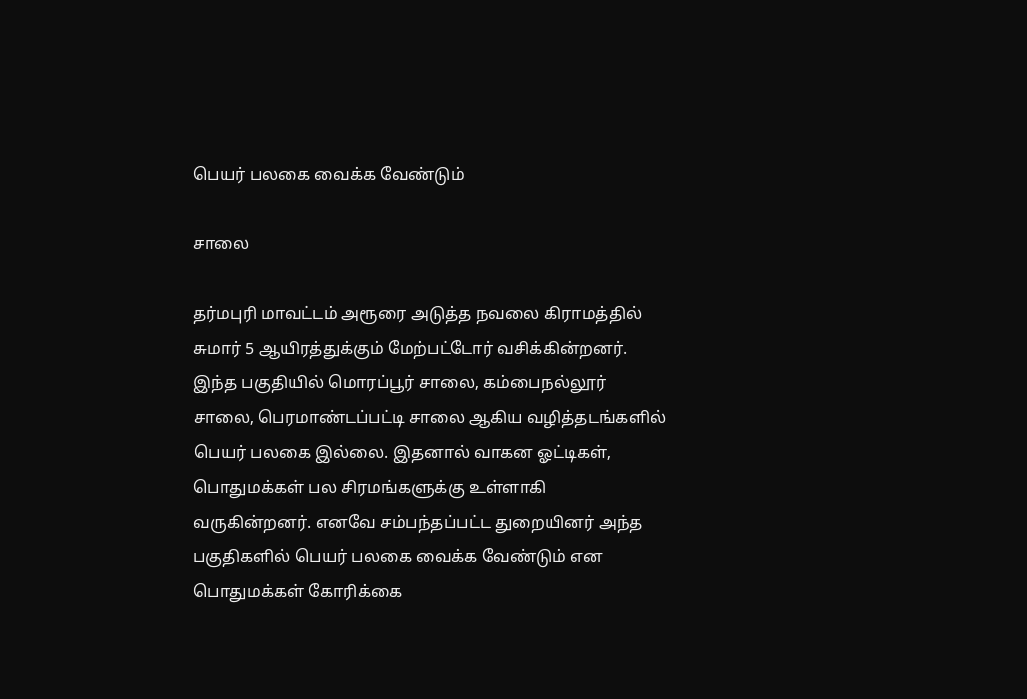பெயர் பலகை வைக்க வேண்டும்

சாலை

தர்மபுரி மாவட்டம் அரூரை அடுத்த நவலை கிராமத்தில் சுமார் 5 ஆயிரத்துக்கும் மேற்பட்டோர் வசிக்கின்றனர். இந்த பகுதியில் மொரப்பூர் சாலை, கம்பைநல்லூர் சாலை, பெரமாண்டப்பட்டி சாலை ஆகிய வழித்தடங்களில் பெயர் பலகை இல்லை. இதனால் வாகன ஓட்டிகள், பொதுமக்கள் பல சிரமங்களுக்கு உள்ளாகி வருகின்றனர். எனவே சம்பந்தப்பட்ட துறையினர் அந்த பகுதிகளில் பெயர் பலகை வைக்க வேண்டும் என பொதுமக்கள் கோரிக்கை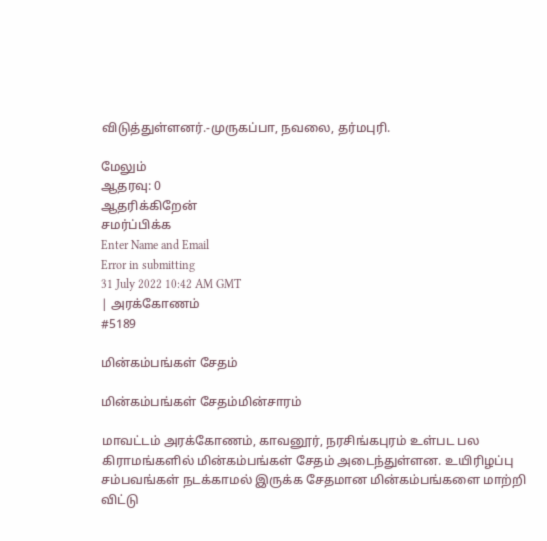விடுத்துள்ளனர்.-முருகப்பா, நவலை, தர்மபுரி.

மேலும்
ஆதரவு: 0
ஆதரிக்கிறேன்
சமர்ப்பிக்க
Enter Name and Email
Error in submitting
31 July 2022 10:42 AM GMT
| அரக்கோணம்
#5189

மின்கம்பங்கள் சேதம்

மின்கம்பங்கள் சேதம்மின்சாரம்

மாவட்டம் அரக்கோணம், காவனூர், நரசிங்கபுரம் உள்பட பல கிராமங்களில் மின்கம்பங்கள் சேதம் அடைந்துள்ளன. உயிரிழப்பு சம்பவங்கள் நடக்காமல் இருக்க சேதமான மின்கம்பங்களை மாற்றி விட்டு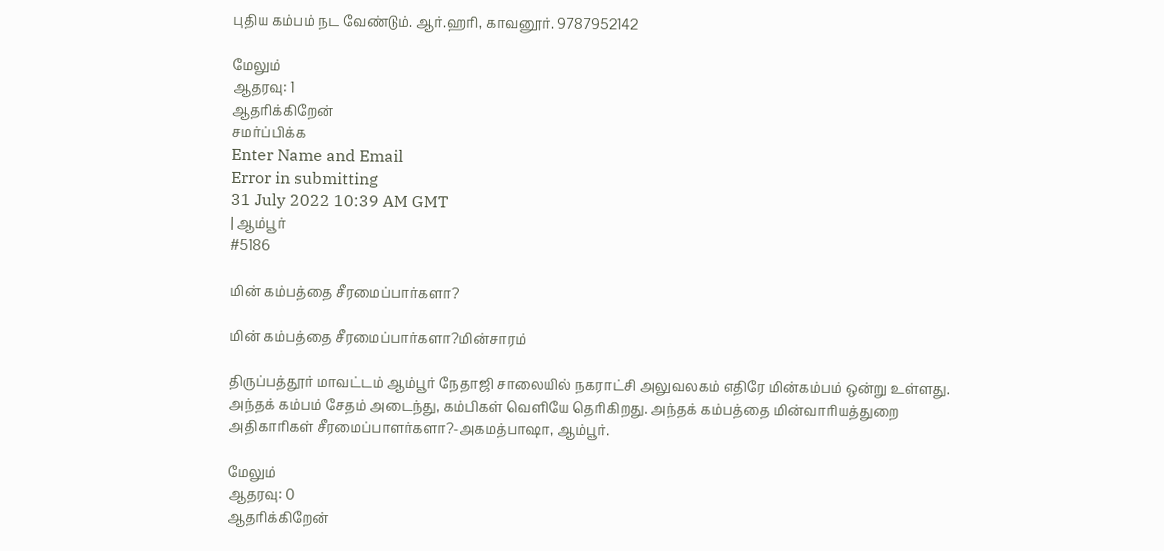புதிய கம்பம் நட வேண்டும். ஆர்.ஹரி, காவனூர். 9787952142

மேலும்
ஆதரவு: 1
ஆதரிக்கிறேன்
சமர்ப்பிக்க
Enter Name and Email
Error in submitting
31 July 2022 10:39 AM GMT
| ஆம்பூர்
#5186

மின் கம்பத்தை சீரமைப்பார்களா?

மின் கம்பத்தை சீரமைப்பார்களா?மின்சாரம்

திருப்பத்தூர் மாவட்டம் ஆம்பூர் நேதாஜி சாலையில் நகராட்சி அலுவலகம் எதிரே மின்கம்பம் ஒன்று உள்ளது. அந்தக் கம்பம் சேதம் அடைந்து, கம்பிகள் வெளியே தெரிகிறது. அந்தக் கம்பத்தை மின்வாரியத்துறை அதிகாரிகள் சீரமைப்பாளர்களா?-அகமத்பாஷா, ஆம்பூர்.

மேலும்
ஆதரவு: 0
ஆதரிக்கிறேன்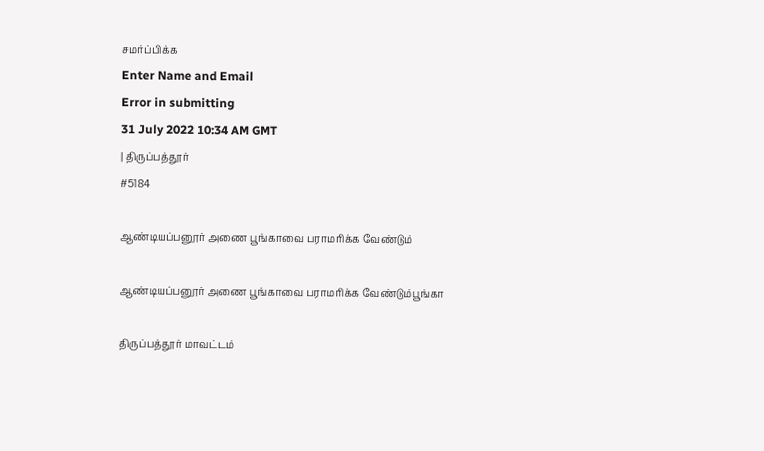சமர்ப்பிக்க
Enter Name and Email
Error in submitting
31 July 2022 10:34 AM GMT
| திருப்பத்தூர்
#5184

ஆண்டியப்பனூர் அணை பூங்காவை பராமரிக்க வேண்டும்

ஆண்டியப்பனூர் அணை பூங்காவை பராமரிக்க வேண்டும்பூங்கா

திருப்பத்தூர் மாவட்டம்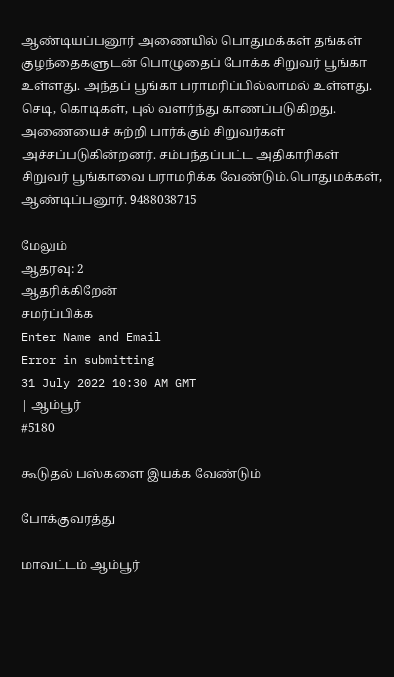ஆண்டியப்பனூர் அணையில் பொதுமக்கள் தங்கள் குழந்தைகளுடன் பொழுதைப் போக்க சிறுவர் பூங்கா உள்ளது. அந்தப் பூங்கா பராமரிப்பில்லாமல் உள்ளது. செடி, கொடிகள், புல் வளர்ந்து காணப்படுகிறது. அணையைச் சுற்றி பார்க்கும் சிறுவர்கள் அச்சப்படுகின்றனர். சம்பந்தப்பட்ட அதிகாரிகள் சிறுவர் பூங்காவை பராமரிக்க வேண்டும்.பொதுமக்கள், ஆண்டிப்பனூர். 9488038715

மேலும்
ஆதரவு: 2
ஆதரிக்கிறேன்
சமர்ப்பிக்க
Enter Name and Email
Error in submitting
31 July 2022 10:30 AM GMT
| ஆம்பூர்
#5180

கூடுதல் பஸ்களை இயக்க வேண்டும்

போக்குவரத்து

மாவட்டம் ஆம்பூர்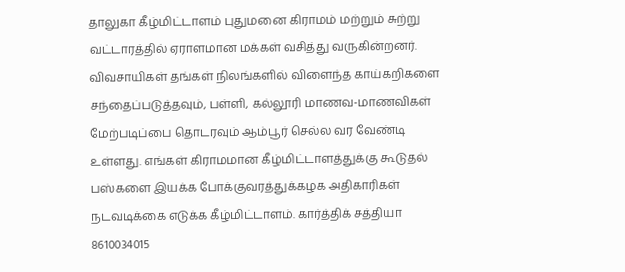தாலுகா கீழ்மிட்டாளம் புதுமனை கிராமம் மற்றும் சுற்று வட்டாரத்தில் ஏராளமான மக்கள் வசித்து வருகின்றனர். விவசாயிகள் தங்கள் நிலங்களில் விளைந்த காய்கறிகளை சந்தைப்படுத்தவும், பள்ளி, கல்லூரி மாணவ-மாணவிகள் மேற்படிப்பை தொடரவும் ஆம்பூர் செல்ல வர வேண்டி உள்ளது. எங்கள் கிராமமான கீழ்மிட்டாளத்துக்கு கூடுதல் பஸ்களை இயக்க போக்குவரத்துக்கழக அதிகாரிகள் நடவடிக்கை எடுக்க கீழ்மிட்டாளம். கார்த்திக் சத்தியா 8610034015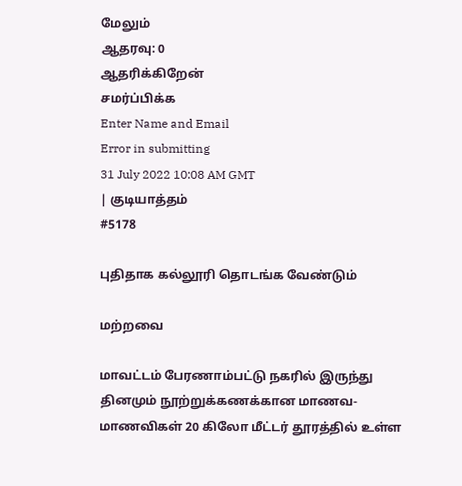மேலும்
ஆதரவு: 0
ஆதரிக்கிறேன்
சமர்ப்பிக்க
Enter Name and Email
Error in submitting
31 July 2022 10:08 AM GMT
| குடியாத்தம்
#5178

புதிதாக கல்லூரி தொடங்க வேண்டும்

மற்றவை

மாவட்டம் பேரணாம்பட்டு நகரில் இருந்து தினமும் நூற்றுக்கணக்கான மாணவ-மாணவிகள் 20 கிலோ மீட்டர் தூரத்தில் உள்ள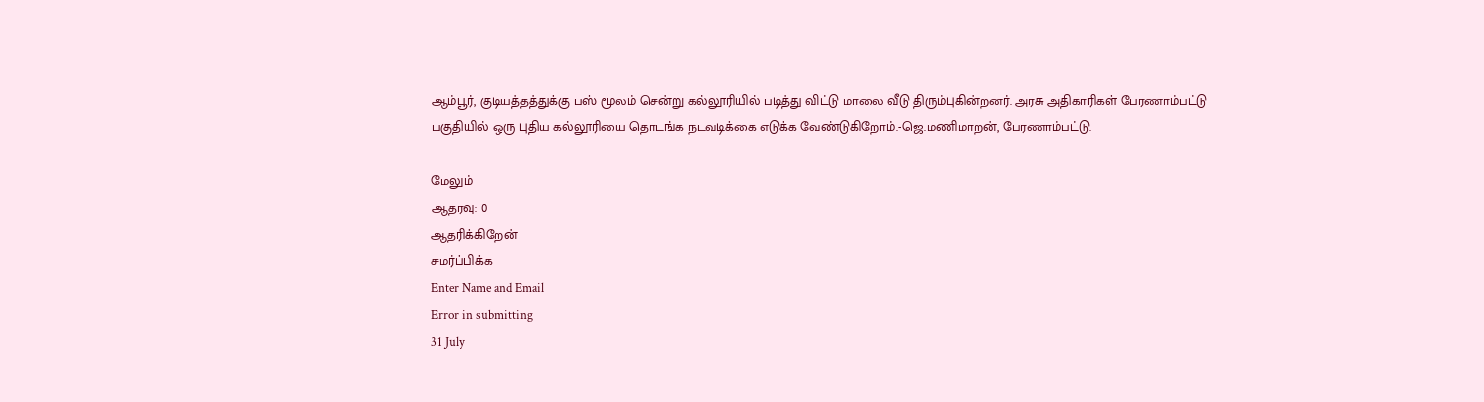ஆம்பூர், குடியத்தத்துக்கு பஸ் மூலம் சென்று கல்லூரியில் படித்து விட்டு மாலை வீடு திரும்புகின்றனர். அரசு அதிகாரிகள் பேரணாம்பட்டு பகுதியில் ஒரு புதிய கல்லூரியை தொடங்க நடவடிக்கை எடுக்க வேண்டுகிறோம்.-ஜெ.மணிமாறன், பேரணாம்பட்டு.

மேலும்
ஆதரவு: 0
ஆதரிக்கிறேன்
சமர்ப்பிக்க
Enter Name and Email
Error in submitting
31 July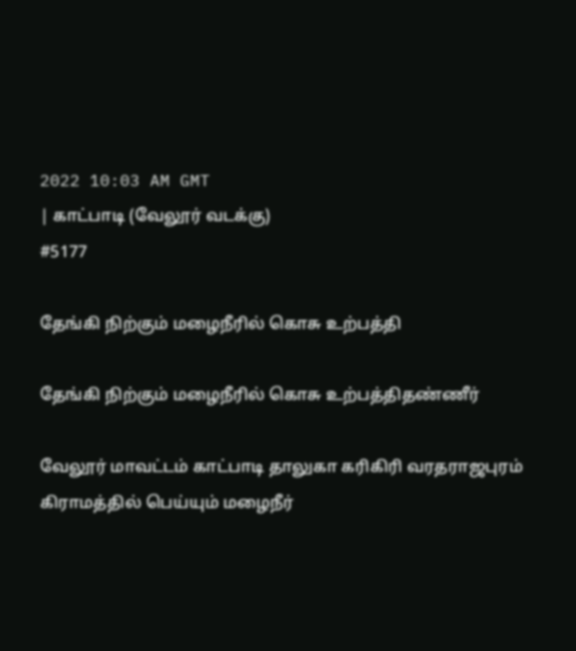2022 10:03 AM GMT
| காட்பாடி (வேலூர் வடக்கு)
#5177

தேங்கி நிற்கும் மழைநீரில் கொசு உற்பத்தி

தேங்கி நிற்கும் மழைநீரில் கொசு உற்பத்திதண்ணீர்

வேலூர் மாவட்டம் காட்பாடி தாலுகா கரிகிரி வரதராஜபுரம் கிராமத்தில் பெய்யும் மழைநீர்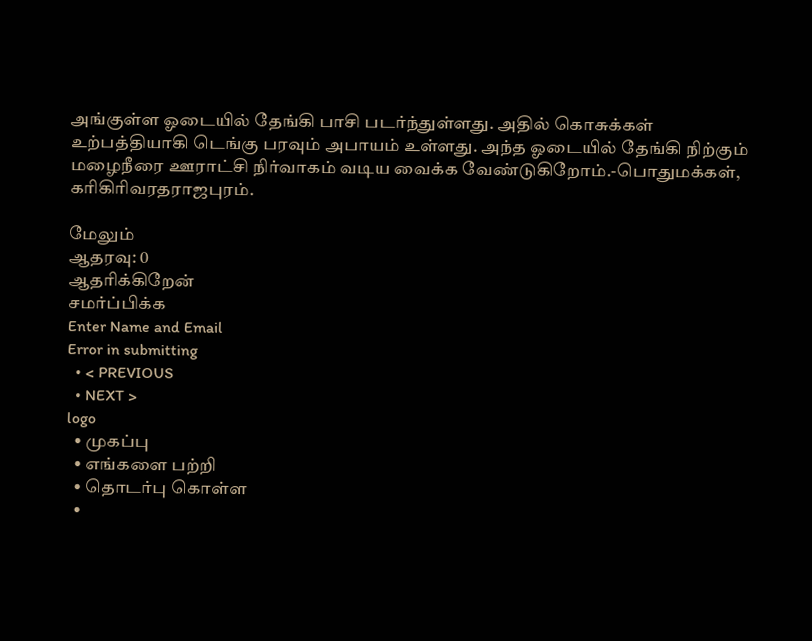அங்குள்ள ஓடையில் தேங்கி பாசி படர்ந்துள்ளது. அதில் கொசுக்கள் உற்பத்தியாகி டெங்கு பரவும் அபாயம் உள்ளது. அந்த ஓடையில் தேங்கி நிற்கும் மழைநீரை ஊராட்சி நிர்வாகம் வடிய வைக்க வேண்டுகிறோம்.-பொதுமக்கள், கரிகிரிவரதராஜபுரம்.

மேலும்
ஆதரவு: 0
ஆதரிக்கிறேன்
சமர்ப்பிக்க
Enter Name and Email
Error in submitting
  • < PREVIOUS
  • NEXT >
logo
  • முகப்பு
  • எங்களை பற்றி
  • தொடர்பு கொள்ள
  •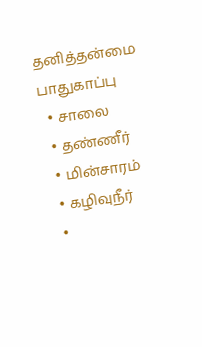தனித்தன்மை பாதுகாப்பு
  • சாலை
  • தண்ணீர்
  • மின்சாரம்
  • கழிவுநீர்
  •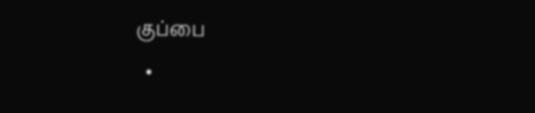குப்பை
  •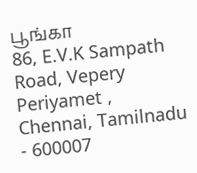பூங்கா
86, E.V.K Sampath Road, Vepery
Periyamet , Chennai, Tamilnadu - 600007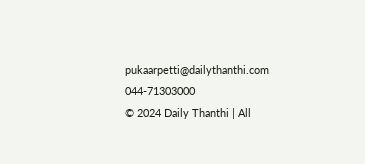pukaarpetti@dailythanthi.com
044-71303000
© 2024 Daily Thanthi | All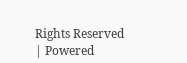Rights Reserved | Powered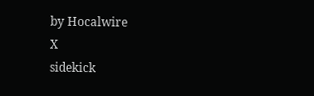by Hocalwire
X
sidekick